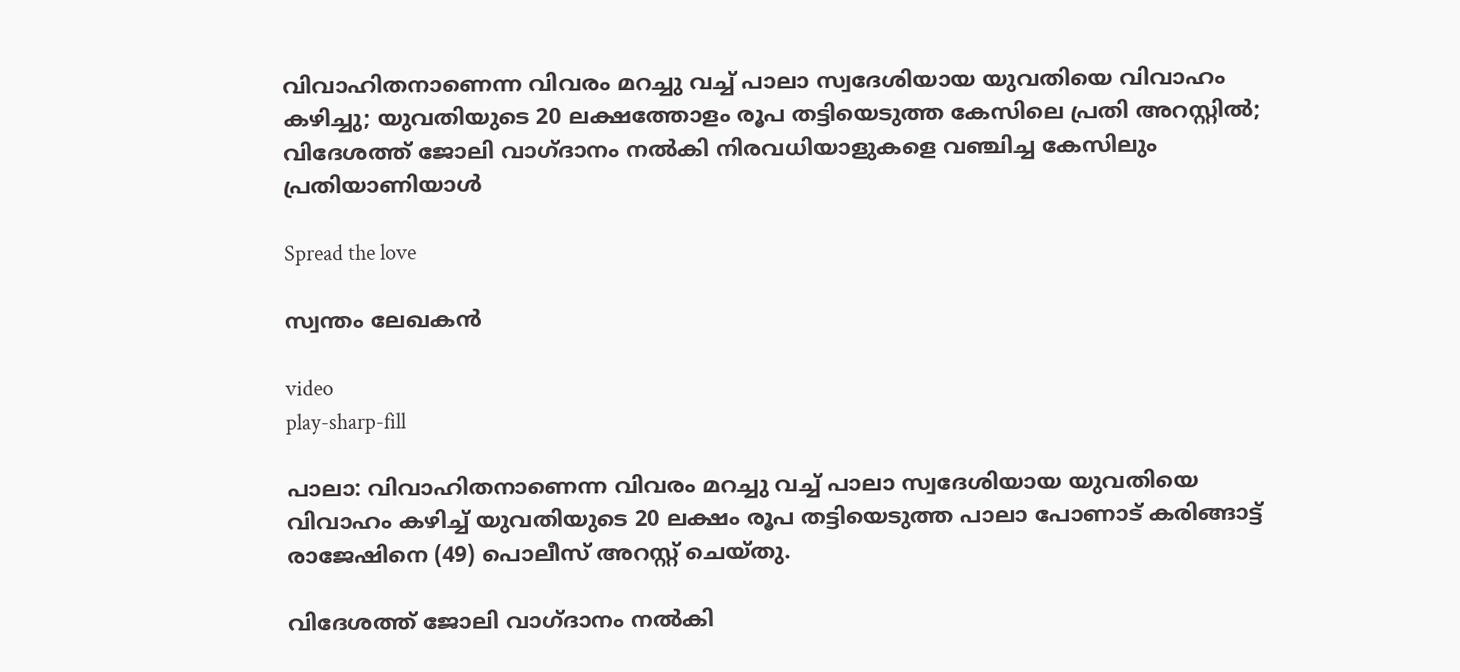വിവാഹിതനാണെന്ന വിവരം മറച്ചു വച്ച് പാലാ സ്വദേശിയായ യുവതിയെ വിവാഹം കഴിച്ചു; യുവതിയുടെ 20 ലക്ഷത്തോളം രൂപ തട്ടിയെടുത്ത കേസിലെ പ്രതി അറസ്റ്റിൽ; വിദേശത്ത് ജോലി വാഗ്ദാനം നൽകി നിരവധിയാളുകളെ വഞ്ചിച്ച കേസിലും പ്രതിയാണിയാൾ

Spread the love

സ്വന്തം ലേഖകൻ

video
play-sharp-fill

പാലാ: വിവാഹിതനാണെന്ന വിവരം മറച്ചു വച്ച് പാലാ സ്വദേശിയായ യുവതിയെ വിവാഹം കഴിച്ച് യുവതിയുടെ 20 ലക്ഷം രൂപ തട്ടിയെടുത്ത പാലാ പോണാട് കരിങ്ങാട്ട് രാജേഷിനെ (49) പൊലീസ് അറസ്റ്റ് ചെയ്തു.

വിദേശത്ത് ജോലി വാഗ്ദാനം നൽകി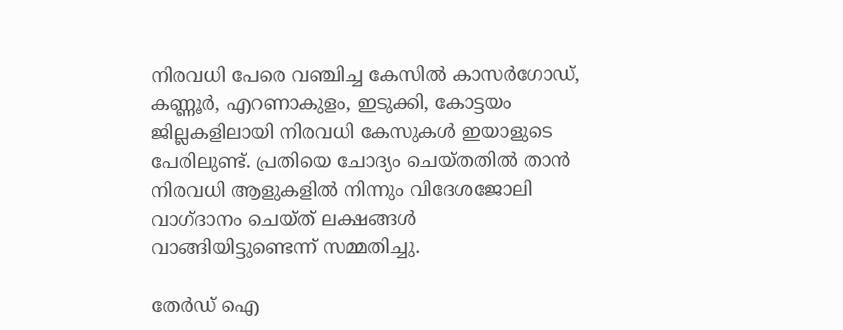നിരവധി പേരെ വഞ്ചിച്ച കേസിൽ കാസർഗോഡ്, കണ്ണൂർ, എറണാകുളം, ഇടുക്കി, കോട്ടയം ജില്ലകളിലായി നിരവധി കേസുകൾ ഇയാളുടെ പേരിലുണ്ട്. പ്രതിയെ ചോദ്യം ചെയ്തതിൽ താൻ നിരവധി ആളുകളിൽ നിന്നും വിദേശജോലി വാഗ്ദാനം ചെയ്ത് ലക്ഷങ്ങൾ വാങ്ങിയിട്ടുണ്ടെന്ന് സമ്മതിച്ചു.

തേർഡ് ഐ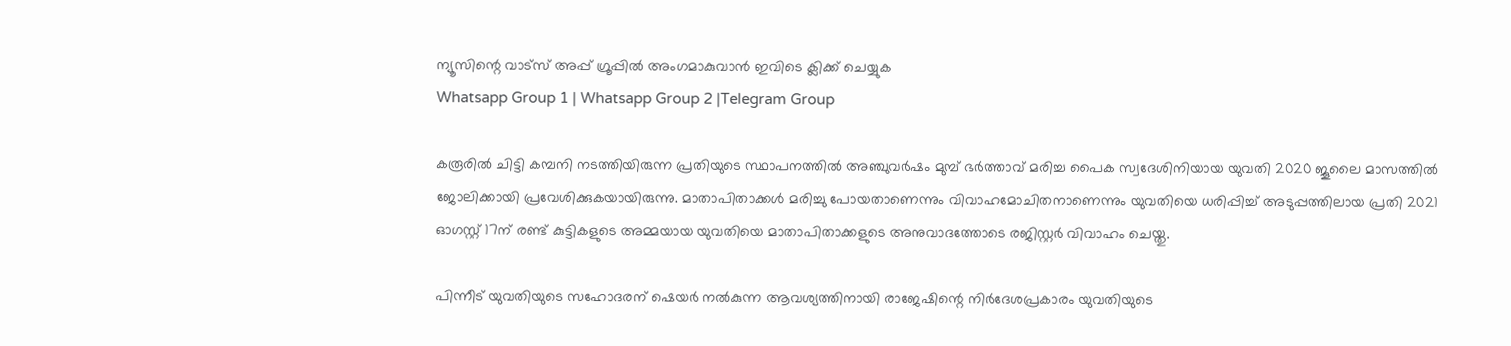ന്യൂസിന്റെ വാട്സ് അപ്പ് ഗ്രൂപ്പിൽ അംഗമാകുവാൻ ഇവിടെ ക്ലിക്ക് ചെയ്യുക
Whatsapp Group 1 | Whatsapp Group 2 |Telegram Group

കരൂരിൽ ചിട്ടി കമ്പനി നടത്തിയിരുന്ന പ്രതിയുടെ സ്ഥാപനത്തിൽ അഞ്ചുവർഷം മുമ്പ് ഭർത്താവ് മരിച്ച പൈക സ്വദേശിനിയായ യുവതി 2020 ജൂലൈ മാസത്തിൽ ജോലിക്കായി പ്രവേശിക്കുകയായിരുന്നു. മാതാപിതാക്കൾ മരിച്ചു പോയതാണെന്നും വിവാഹമോചിതനാണെന്നും യുവതിയെ ധരിപ്പിച്ച് അടുപ്പത്തിലായ പ്രതി 2021 ഓഗസ്റ്റ് 17ന് രണ്ട് കുട്ടികളുടെ അമ്മയായ യുവതിയെ മാതാപിതാക്കളുടെ അനുവാദത്തോടെ രജിസ്റ്റർ വിവാഹം ചെയ്തു.

പിന്നീട് യുവതിയുടെ സഹോദരന് ഷെയർ നൽകുന്ന ആവശ്യത്തിനായി രാജേഷിന്റെ നിർദേശപ്രകാരം യുവതിയുടെ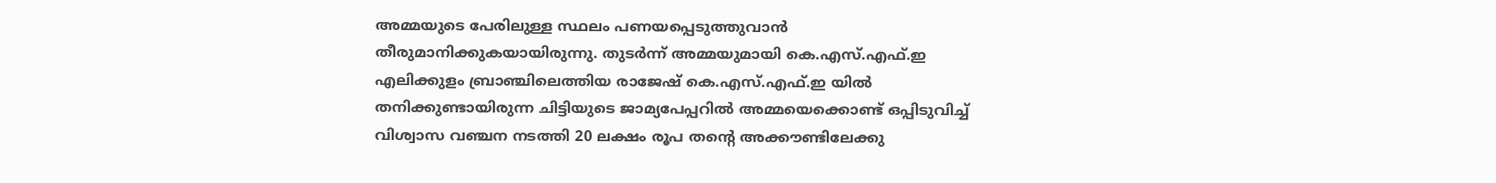അമ്മയുടെ പേരിലുള്ള സ്ഥലം പണയപ്പെടുത്തുവാൻ തീരുമാനിക്കുകയായിരുന്നു. തുടർന്ന് അമ്മയുമായി കെ.എസ്.എഫ്.ഇ എലിക്കുളം ബ്രാഞ്ചിലെത്തിയ രാജേഷ് കെ.എസ്.എഫ്.ഇ യിൽ തനിക്കുണ്ടായിരുന്ന ചിട്ടിയുടെ ജാമ്യപേപ്പറിൽ അമ്മയെക്കൊണ്ട് ഒപ്പിടുവിച്ച് വിശ്വാസ വഞ്ചന നടത്തി 20 ലക്ഷം രൂപ തന്റെ അക്കൗണ്ടിലേക്കു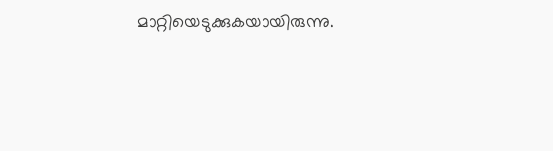മാറ്റിയെടുക്കുകയായിരുന്നു.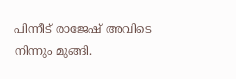പിന്നീട് രാജേഷ് അവിടെ നിന്നും മുങ്ങി.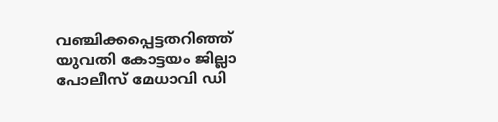വഞ്ചിക്കപ്പെട്ടതറിഞ്ഞ് യുവതി കോട്ടയം ജില്ലാ പോലീസ് മേധാവി ഡി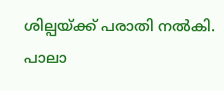ശില്പയ്ക്ക് പരാതി നൽകി. പാലാ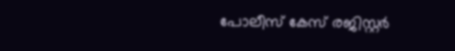പോലീസ് കേസ് രജിസ്റ്റർ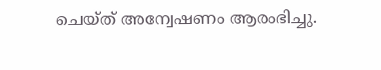ചെയ്ത് അന്വേഷണം ആരംഭിച്ചു.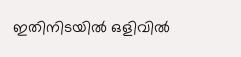ഇതിനിടയിൽ ഒളിവിൽ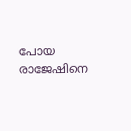പോയ രാജേഷിനെ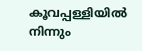കൂവപ്പള്ളിയിൽ നിന്നും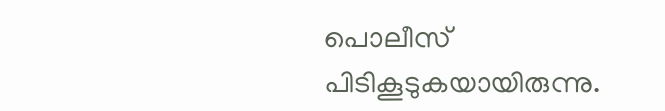പൊലീസ് പിടികൂടുകയായിരുന്നു.